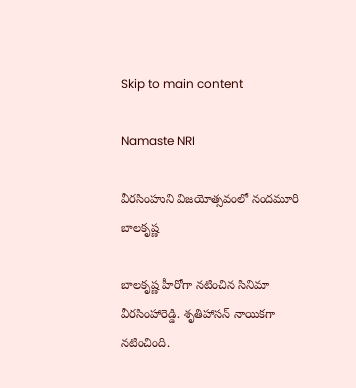Skip to main content

Namaste NRI

వీరసింహుని విజయోత్సవంలో నందమూరి బాలకృష్ణ

బాలకృష్ణ హీరోగా నటించిన సినిమా వీరసింహారెడ్డి. శృతిహాసన్ నాయికగా నటించింది.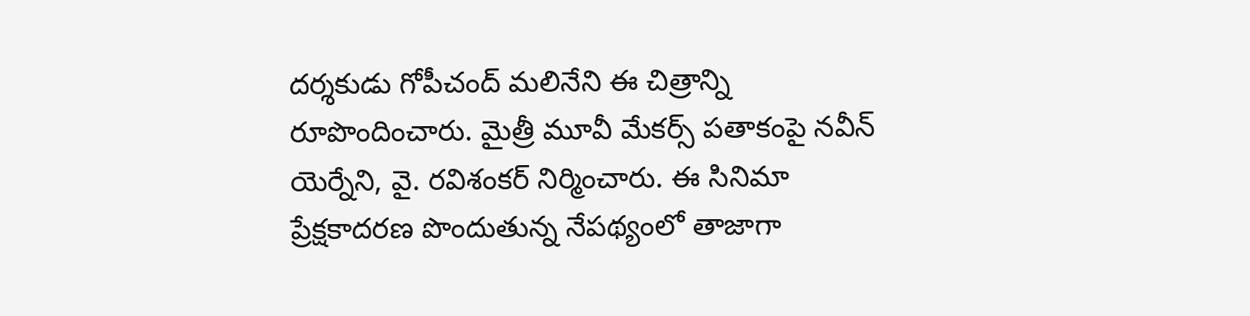దర్శకుడు గోపీచంద్ మలినేని ఈ చిత్రాన్ని రూపొందించారు. మైత్రీ మూవీ మేకర్స్ పతాకంపై నవీన్ యెర్నేని, వై. రవిశంకర్ నిర్మించారు. ఈ సినిమా ప్రేక్షకాదరణ పొందుతున్న నేపథ్యంలో తాజాగా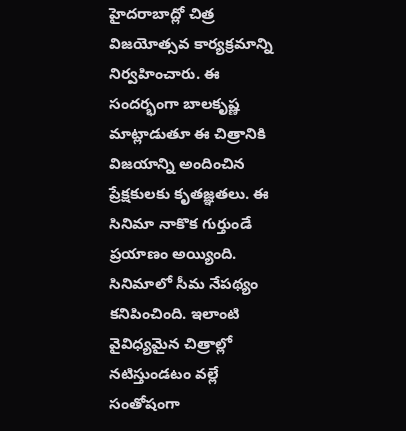హైదరాబాద్లో చిత్ర విజయోత్సవ కార్యక్రమాన్ని నిర్వహించారు. ఈ సందర్భంగా బాలకృష్ణ మాట్లాడుతూ ఈ చిత్రానికి విజయాన్ని అందించిన ప్రేక్షకులకు కృతజ్ఞతలు. ఈ సినిమా నాకొక గుర్తుండే ప్రయాణం అయ్యింది. సినిమాలో సీమ నేపథ్యం కనిపించింది. ఇలాంటి వైవిధ్యమైన చిత్రాల్లో నటిస్తుండటం వల్లే సంతోషంగా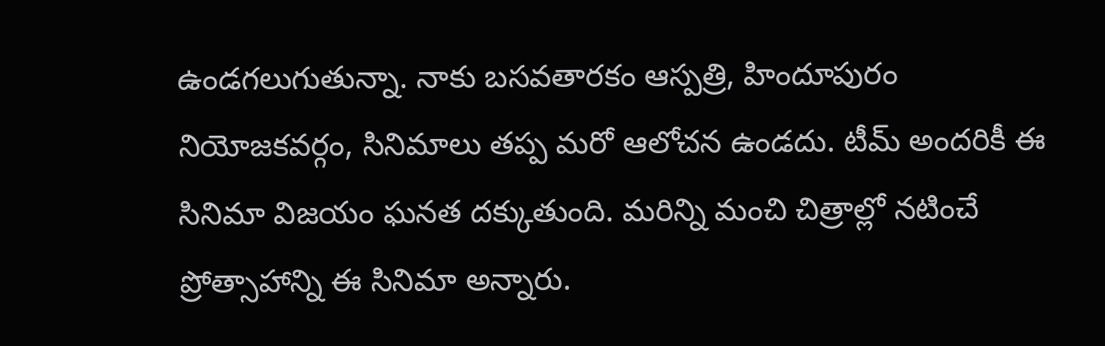ఉండగలుగుతున్నా. నాకు బసవతారకం ఆస్పత్రి, హిందూపురం నియోజకవర్గం, సినిమాలు తప్ప మరో ఆలోచన ఉండదు. టీమ్ అందరికీ ఈ సినిమా విజయం ఘనత దక్కుతుంది. మరిన్ని మంచి చిత్రాల్లో నటించే ప్రోత్సాహాన్ని ఈ సినిమా అన్నారు.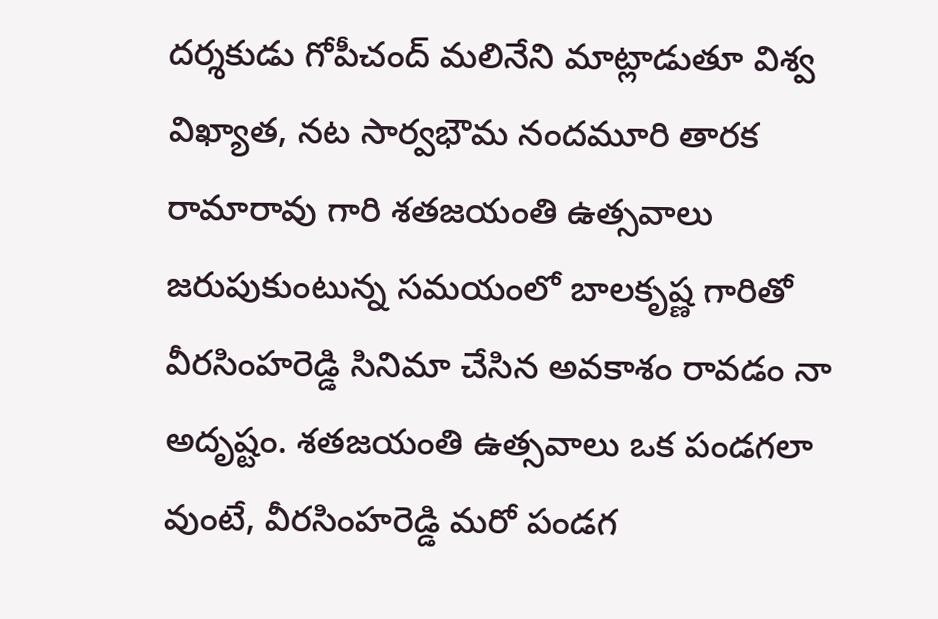దర్శకుడు గోపీచంద్ మలినేని మాట్లాడుతూ విశ్వ విఖ్యాత, నట సార్వభౌమ నందమూరి తారక రామారావు గారి శతజయంతి ఉత్సవాలు జరుపుకుంటున్న సమయంలో బాలకృష్ణ గారితో వీరసింహరెడ్డి సినిమా చేసిన అవకాశం రావడం నా అదృష్టం. శతజయంతి ఉత్సవాలు ఒక పండగలా వుంటే, వీరసింహరెడ్డి మరో పండగ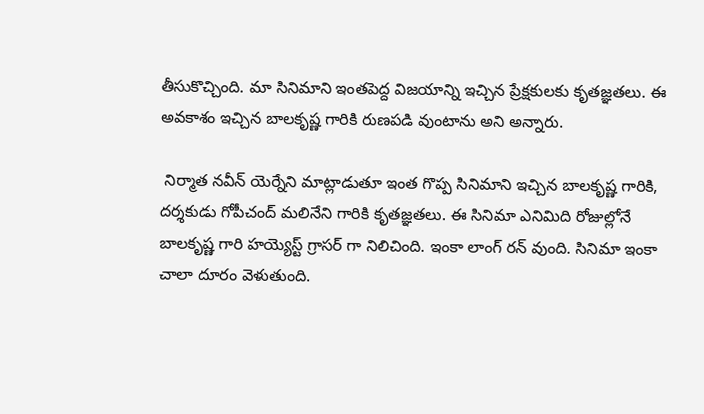తీసుకొచ్చింది. మా సినిమాని ఇంతపెద్ద విజయాన్ని ఇచ్చిన ప్రేక్షకులకు కృతజ్ఞతలు. ఈ అవకాశం ఇచ్చిన బాలకృష్ణ గారికి రుణపడి వుంటాను అని అన్నారు.

 నిర్మాత నవీన్ యెర్నేని మాట్లాడుతూ ఇంత గొప్ప సినిమాని ఇచ్చిన బాలకృష్ణ గారికి, దర్శకుడు గోపీచంద్ మలినేని గారికి కృతజ్ఞతలు. ఈ సినిమా ఎనిమిది రోజుల్లోనే బాలకృష్ణ గారి హయ్యెస్ట్ గ్రాసర్ గా నిలిచింది. ఇంకా లాంగ్ రన్ వుంది. సినిమా ఇంకా చాలా దూరం వెళుతుంది.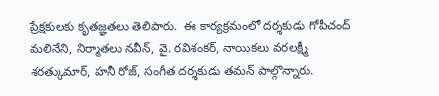ప్రేక్షకులకు కృతజ్ఞతలు తెలిపారు.  ఈ కార్యక్రమంలో దర్శకుడు గోపీచంద్ మలినేని, నిర్మాతలు నవీన్, వై. రవిశంకర్, నాయికలు వరలక్ష్మీ శరత్కుమార్, హనీ రోజ్, సంగీత దర్శకుడు తమన్ పాల్గొన్నారు.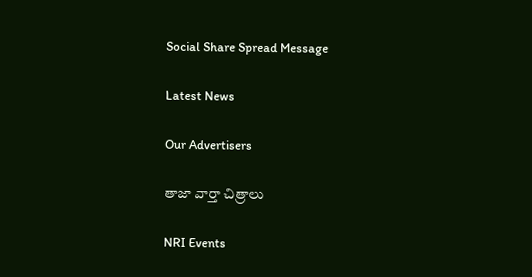Social Share Spread Message

Latest News

Our Advertisers

తాజా వార్తా చిత్రాలు

NRI Events